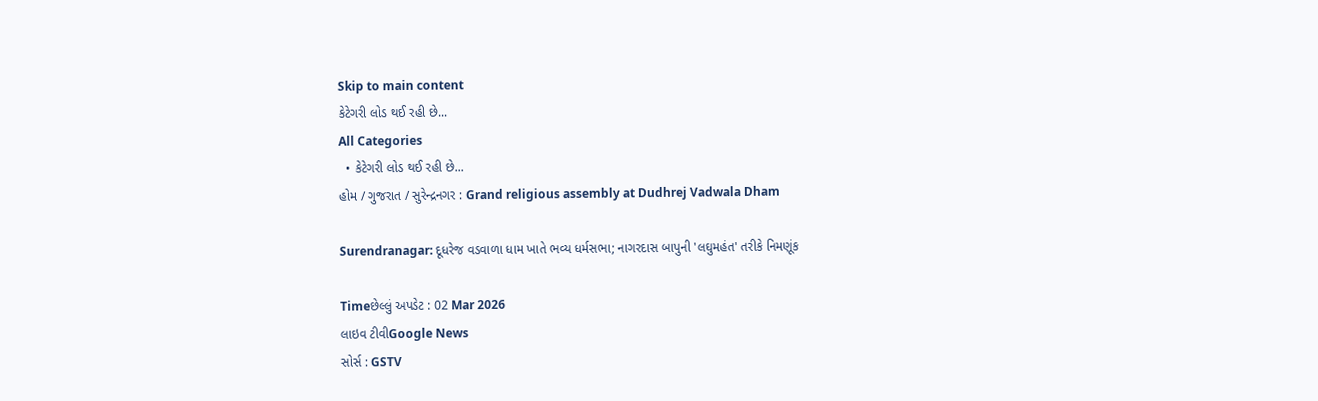Skip to main content
કેટેગરી લોડ થઈ રહી છે...
All Categories
  • કેટેગરી લોડ થઈ રહી છે...
હોમ / ગુજરાત / સુરેન્દ્રનગર : Grand religious assembly at Dudhrej Vadwala Dham

Surendranagar: દૂધરેજ વડવાળા ધામ ખાતે ભવ્ય ધર્મસભા; નાગરદાસ બાપુની 'લઘુમહંત' તરીકે નિમણૂંક

Timeછેલ્લું અપડેટ : 02 Mar 2026
લાઇવ ટીવીGoogle News
સોર્સ : GSTV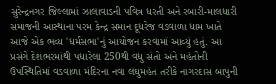સુરેન્દ્રનગર જિલ્લામાં ઝાલાવાડની પવિત્ર ધરતી અને રબારી-માલધારી સમાજની આસ્થાના પરમ કેન્દ્ર સમાન દૂધરેજ વડવાળા ધામ ખાતે આજે એક ભવ્ય 'ધર્મસભા'નું આયોજન કરવામાં આવ્યું હતું. આ પ્રસંગે દેશભરમાંથી પધારેલા 250થી વધુ સંતો અને મહંતોની ઉપસ્થિતિમાં વડવાળા મંદિરના નવા લઘુમહંત તરીકે નાગરદાસ બાપુની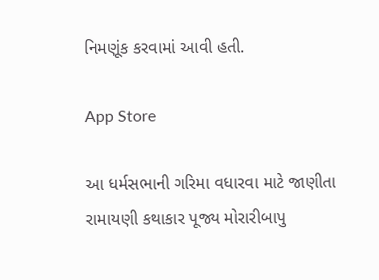નિમણૂંક કરવામાં આવી હતી.

App Store

આ ધર્મસભાની ગરિમા વધારવા માટે જાણીતા રામાયણી કથાકાર પૂજ્ય મોરારીબાપુ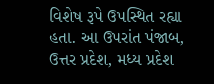વિશેષ રૂપે ઉપસ્થિત રહ્યા હતા. આ ઉપરાંત પંજાબ, ઉત્તર પ્રદેશ, મધ્ય પ્રદેશ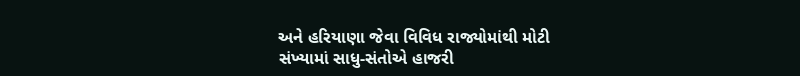અને હરિયાણા જેવા વિવિધ રાજ્યોમાંથી મોટી સંખ્યામાં સાધુ-સંતોએ હાજરી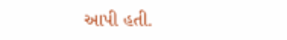આપી હતી.